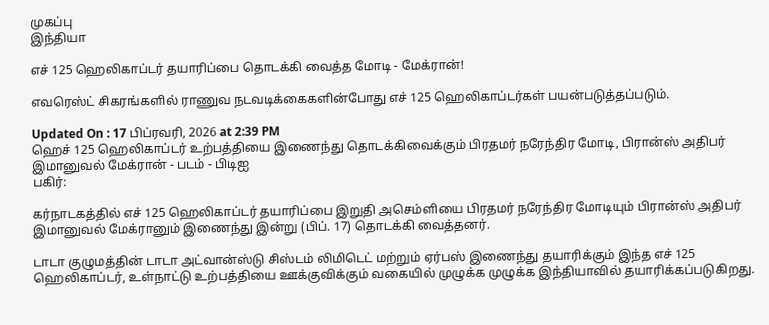முகப்பு
இந்தியா

எச் 125 ஹெலிகாப்டர் தயாரிப்பை தொடக்கி வைத்த மோடி - மேக்ரான்!

எவரெஸ்ட் சிகரங்களில் ராணுவ நடவடிக்கைகளின்போது எச் 125 ஹெலிகாப்டர்கள் பயன்படுத்தப்படும்.

Updated On : 17 பிப்ரவரி, 2026 at 2:39 PM
ஹெச் 125 ஹெலிகாப்டர் உற்பத்தியை இணைந்து தொடக்கிவைக்கும் பிரதமர் நரேந்திர மோடி, பிரான்ஸ் அதிபர் இமானுவல் மேக்ரான் - படம் - பிடிஐ
பகிர்:

கர்நாடகத்தில் எச் 125 ஹெலிகாப்டர் தயாரிப்பை இறுதி அசெம்ளியை பிரதமர் நரேந்திர மோடியும் பிரான்ஸ் அதிபர் இமானுவல் மேக்ரானும் இணைந்து இன்று (பிப். 17) தொடக்கி வைத்தனர்.

டாடா குழுமத்தின் டாடா அட்வான்ஸ்டு சிஸ்டம் லிமிடெட் மற்றும் ஏர்பஸ் இணைந்து தயாரிக்கும் இந்த எச் 125 ஹெலிகாப்டர், உள்நாட்டு உற்பத்தியை ஊக்குவிக்கும் வகையில் முழுக்க முழுக்க இந்தியாவில் தயாரிக்கப்படுகிறது.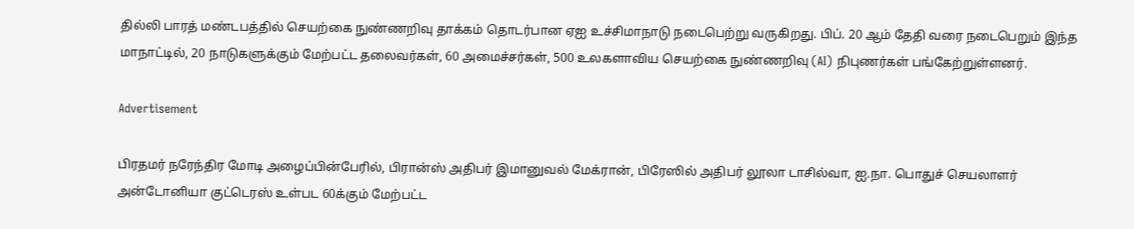தில்லி பாரத் மண்டபத்தில் செயற்கை நுண்ணறிவு தாக்கம் தொடர்பான ஏஐ உச்சிமாநாடு நடைபெற்று வருகிறது. பிப். 20 ஆம் தேதி வரை நடைபெறும் இந்த மாநாட்டில், 20 நாடுகளுக்கும் மேற்பட்ட தலைவர்கள், 60 அமைச்சர்கள், 500 உலகளாவிய செயற்கை நுண்ணறிவு (AI) நிபுணர்கள் பங்கேற்றுள்ளனர்.

Advertisement

பிரதமர் நரேந்திர மோடி அழைப்பின்பேரில், பிரான்ஸ் அதிபர் இமானுவல் மேக்ரான், பிரேஸில் அதிபர் லூலா டாசில்வா, ஐ.நா. பொதுச் செயலாளர் அன்டோனியா குட்டெரஸ் உள்பட 60க்கும் மேற்பட்ட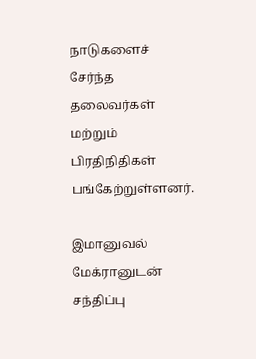நாடுகளைச் சேர்ந்த தலைவர்கள் மற்றும் பிரதிநிதிகள் பங்கேற்றுள்ளனர்.

இமானுவல் மேக்ரானுடன் சந்திப்பு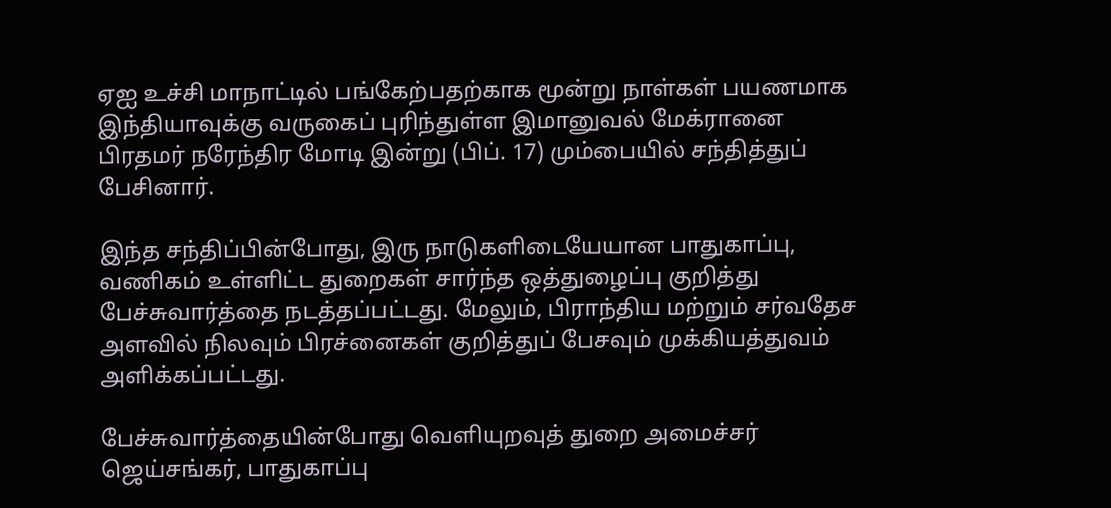ஏஐ உச்சி மாநாட்டில் பங்கேற்பதற்காக மூன்று நாள்கள் பயணமாக இந்தியாவுக்கு வருகைப் புரிந்துள்ள இமானுவல் மேக்ரானை பிரதமர் நரேந்திர மோடி இன்று (பிப். 17) மும்பையில் சந்தித்துப் பேசினார்.

இந்த சந்திப்பின்போது, இரு நாடுகளிடையேயான பாதுகாப்பு, வணிகம் உள்ளிட்ட துறைகள் சார்ந்த ஒத்துழைப்பு குறித்து பேச்சுவார்த்தை நடத்தப்பட்டது. மேலும், பிராந்திய மற்றும் சர்வதேச அளவில் நிலவும் பிரச்னைகள் குறித்துப் பேசவும் முக்கியத்துவம் அளிக்கப்பட்டது.

பேச்சுவார்த்தையின்போது வெளியுறவுத் துறை அமைச்சர் ஜெய்சங்கர், பாதுகாப்பு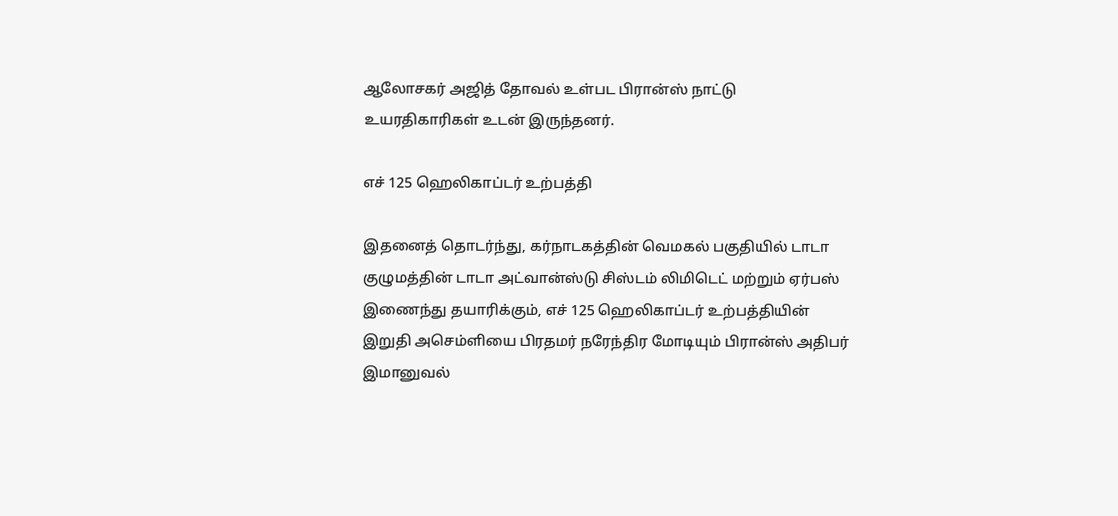ஆலோசகர் அஜித் தோவல் உள்பட பிரான்ஸ் நாட்டு உயரதிகாரிகள் உடன் இருந்தனர்.

எச் 125 ஹெலிகாப்டர் உற்பத்தி

இதனைத் தொடர்ந்து, கர்நாடகத்தின் வெமகல் பகுதியில் டாடா குழுமத்தின் டாடா அட்வான்ஸ்டு சிஸ்டம் லிமிடெட் மற்றும் ஏர்பஸ் இணைந்து தயாரிக்கும், எச் 125 ஹெலிகாப்டர் உற்பத்தியின் இறுதி அசெம்ளியை பிரதமர் நரேந்திர மோடியும் பிரான்ஸ் அதிபர் இமானுவல்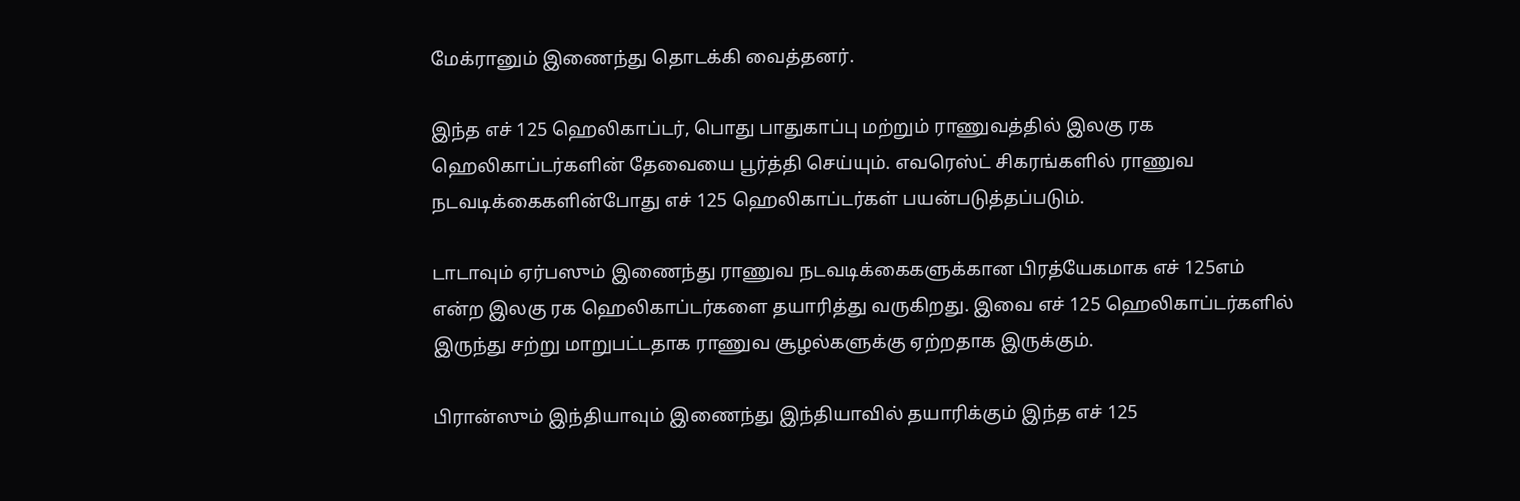மேக்ரானும் இணைந்து தொடக்கி வைத்தனர்.

இந்த எச் 125 ஹெலிகாப்டர், பொது பாதுகாப்பு மற்றும் ராணுவத்தில் இலகு ரக ஹெலிகாப்டர்களின் தேவையை பூர்த்தி செய்யும். எவரெஸ்ட் சிகரங்களில் ராணுவ நடவடிக்கைகளின்போது எச் 125 ஹெலிகாப்டர்கள் பயன்படுத்தப்படும்.

டாடாவும் ஏர்பஸும் இணைந்து ராணுவ நடவடிக்கைகளுக்கான பிரத்யேகமாக எச் 125எம் என்ற இலகு ரக ஹெலிகாப்டர்களை தயாரித்து வருகிறது. இவை எச் 125 ஹெலிகாப்டர்களில் இருந்து சற்று மாறுபட்டதாக ராணுவ சூழல்களுக்கு ஏற்றதாக இருக்கும்.

பிரான்ஸும் இந்தியாவும் இணைந்து இந்தியாவில் தயாரிக்கும் இந்த எச் 125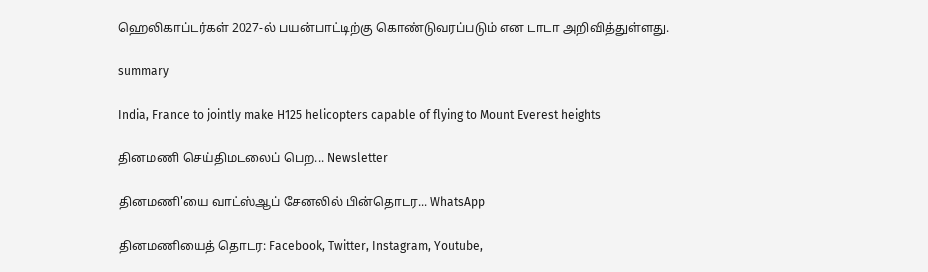ஹெலிகாப்டர்கள் 2027-ல் பயன்பாட்டிற்கு கொண்டுவரப்படும் என டாடா அறிவித்துள்ளது.

summary

India, France to jointly make H125 helicopters capable of flying to Mount Everest heights

தினமணி செய்திமடலைப் பெற... Newsletter

தினமணி'யை வாட்ஸ்ஆப் சேனலில் பின்தொடர... WhatsApp

தினமணியைத் தொடர: Facebook, Twitter, Instagram, Youtube,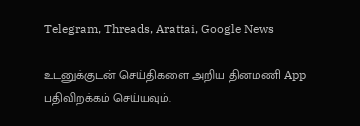Telegram, Threads, Arattai, Google News

உடனுக்குடன் செய்திகளை அறிய தினமணி App பதிவிறக்கம் செய்யவும்.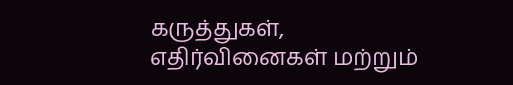கருத்துகள், எதிர்வினைகள் மற்றும்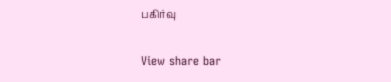பகிர்வு

View share bar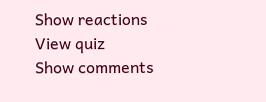Show reactions
View quiz
Show comments